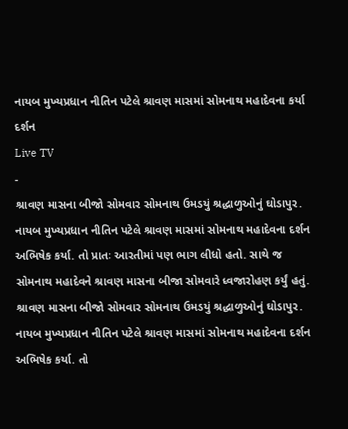નાયબ મુખ્યપ્રધાન નીતિન પટેલે શ્રાવણ માસમાં સોમનાથ મહાદેવના કર્યા દર્શન
Live TV
-
શ્રાવણ માસના બીજો સોમવાર સોમનાથ ઉમડયું શ્રદ્ધાળુઓનું ઘોડાપુર. નાયબ મુખ્યપ્રધાન નીતિન પટેલે શ્રાવણ માસમાં સોમનાથ મહાદેવના દર્શન અભિષેક કર્યા. તો પ્રાતઃ આરતીમાં પણ ભાગ લીધો હતો. સાથે જ સોમનાથ મહાદેવને શ્રાવણ માસના બીજા સોમવારે ધ્વજારોહણ કર્યું હતું.
શ્રાવણ માસના બીજો સોમવાર સોમનાથ ઉમડયું શ્રદ્ધાળુઓનું ઘોડાપુર. નાયબ મુખ્યપ્રધાન નીતિન પટેલે શ્રાવણ માસમાં સોમનાથ મહાદેવના દર્શન અભિષેક કર્યા. તો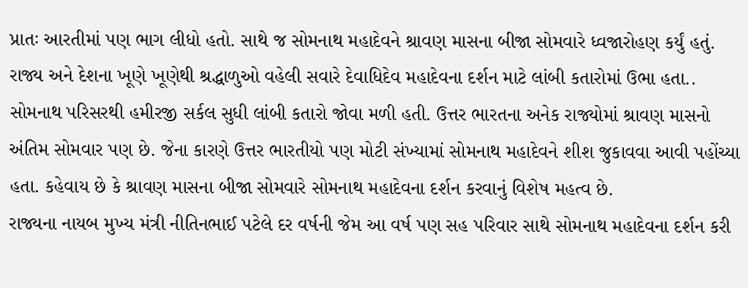પ્રાતઃ આરતીમાં પણ ભાગ લીધો હતો. સાથે જ સોમનાથ મહાદેવને શ્રાવણ માસના બીજા સોમવારે ધ્વજારોહણ કર્યું હતું.
રાજ્ય અને દેશના ખૂણે ખૂણેથી શ્રદ્ધાળુઓ વહેલી સવારે દેવાધિદેવ મહાદેવના દર્શન માટે લાંબી કતારોમાં ઉભા હતા.. સોમનાથ પરિસરથી હમીરજી સર્કલ સુધી લાંબી કતારો જોવા મળી હતી. ઉત્તર ભારતના અનેક રાજ્યોમાં શ્રાવણ માસનો અંતિમ સોમવાર પણ છે. જેના કારણે ઉત્તર ભારતીયો પણ મોટી સંખ્યામાં સોમનાથ મહાદેવને શીશ જુકાવવા આવી પહોંચ્યા હતા. કહેવાય છે કે શ્રાવણ માસના બીજા સોમવારે સોમનાથ મહાદેવના દર્શન કરવાનું વિશેષ મહત્વ છે.
રાજ્યના નાયબ મુખ્ય મંત્રી નીતિનભાઈ પટેલે દર વર્ષની જેમ આ વર્ષ પણ સહ પરિવાર સાથે સોમનાથ મહાદેવના દર્શન કરી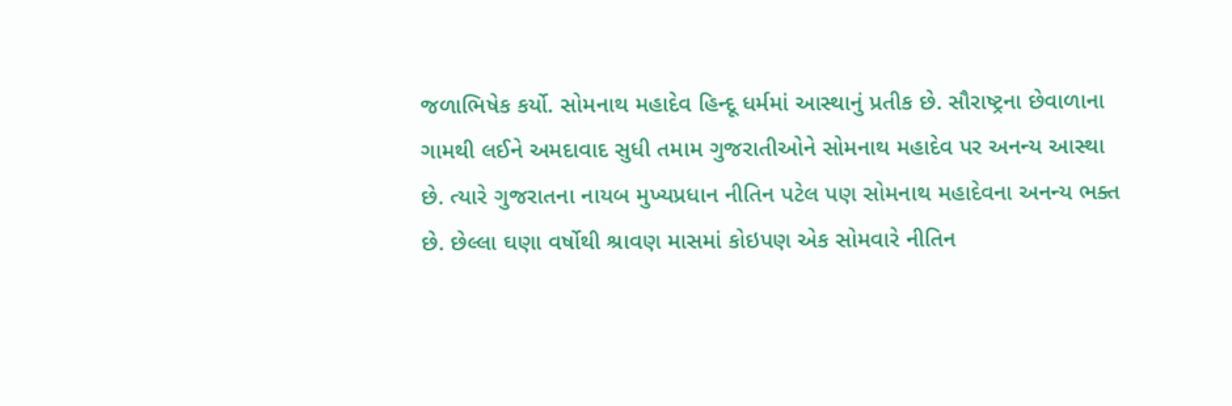જળાભિષેક કર્યો. સોમનાથ મહાદેવ હિન્દૂ ધર્મમાં આસ્થાનું પ્રતીક છે. સૌરાષ્ટ્રના છેવાળાના ગામથી લઈને અમદાવાદ સુધી તમામ ગુજરાતીઓને સોમનાથ મહાદેવ પર અનન્ય આસ્થા છે. ત્યારે ગુજરાતના નાયબ મુખ્યપ્રધાન નીતિન પટેલ પણ સોમનાથ મહાદેવના અનન્ય ભક્ત છે. છેલ્લા ઘણા વર્ષોથી શ્રાવણ માસમાં કોઇપણ એક સોમવારે નીતિન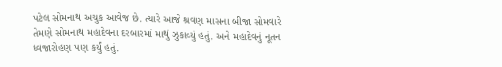પટેલ સોમનાથ અચુક આવેજ છે. ત્યારે આજે શ્રવણ માસના બીજા સોમવારે તેમણે સોમનાથ મહાદેવના દરબારમાં માથું ઝુકાવ્યું હતું. અને મહાદેવનું નૂતન ધ્વજારોહણ પણ કર્યું હતું.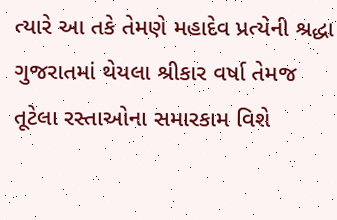ત્યારે આ તકે તેમણે મહાદેવ પ્રત્યેની શ્રદ્ધા ગુજરાતમાં થેયલા શ્રીકાર વર્ષા તેમજ તૂટેલા રસ્તાઓના સમારકામ વિશે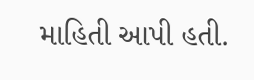માહિતી આપી હતી.